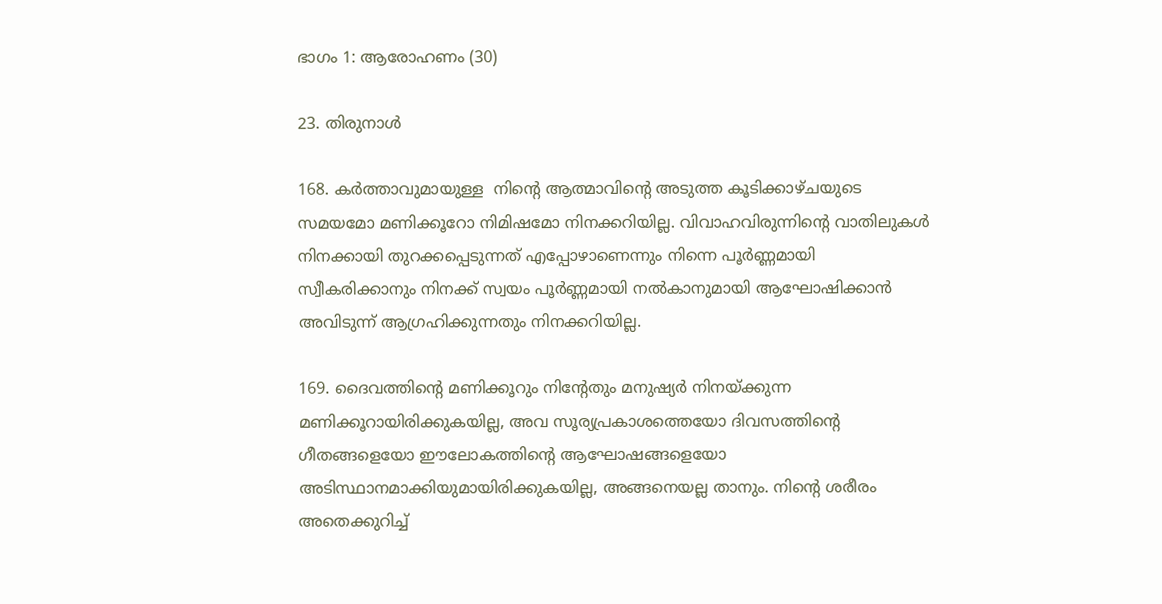ഭാഗം 1: ആരോഹണം (30)

23. തിരുനാൾ

168. കർത്താവുമായുള്ള  നിന്റെ ആത്മാവിന്റെ അടുത്ത കൂടിക്കാഴ്ചയുടെ സമയമോ മണിക്കൂറോ നിമിഷമോ നിനക്കറിയില്ല. വിവാഹവിരുന്നിന്റെ വാതിലുകൾ നിനക്കായി തുറക്കപ്പെടുന്നത് എപ്പോഴാണെന്നും നിന്നെ പൂർണ്ണമായി സ്വീകരിക്കാനും നിനക്ക് സ്വയം പൂർണ്ണമായി നൽകാനുമായി ആഘോഷിക്കാൻ അവിടുന്ന് ആഗ്രഹിക്കുന്നതും നിനക്കറിയില്ല.

169. ദൈവത്തിന്റെ മണിക്കൂറും നിന്റേതും മനുഷ്യർ നിനയ്ക്കുന്ന മണിക്കൂറായിരിക്കുകയില്ല, അവ സൂര്യപ്രകാശത്തെയോ ദിവസത്തിന്റെ ഗീതങ്ങളെയോ ഈലോകത്തിന്റെ ആഘോഷങ്ങളെയോ അടിസ്ഥാനമാക്കിയുമായിരിക്കുകയില്ല, അങ്ങനെയല്ല താനും. നിന്റെ ശരീരം അതെക്കുറിച്ച്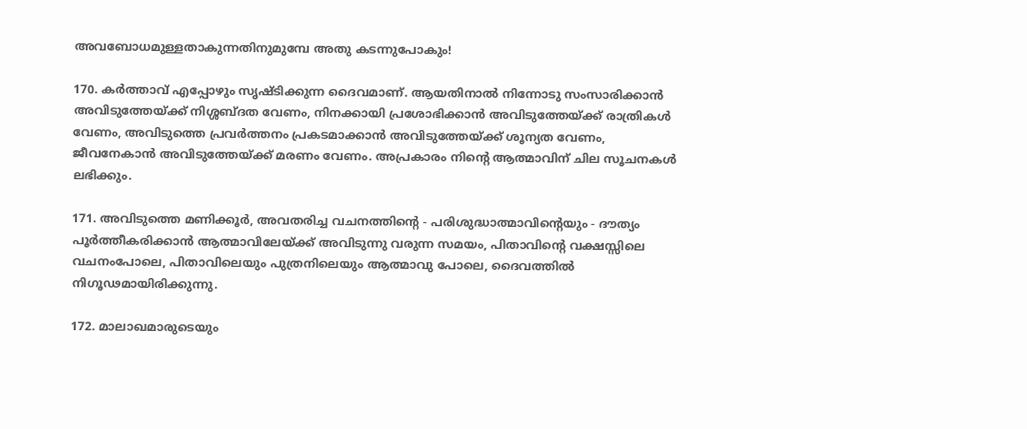അവബോധമുള്ളതാകുന്നതിനുമുമ്പേ അതു കടന്നുപോകും!

170. കർത്താവ് എപ്പോഴും സൃഷ്ടിക്കുന്ന ദൈവമാണ്. ആയതിനാൽ നിന്നോടു സംസാരിക്കാൻ അവിടുത്തേയ്ക്ക് നിശ്ശബ്ദത വേണം, നിനക്കായി പ്രശോഭിക്കാൻ അവിടുത്തേയ്ക്ക് രാത്രികൾ വേണം, അവിടുത്തെ പ്രവർത്തനം പ്രകടമാക്കാൻ അവിടുത്തേയ്ക്ക് ശൂന്യത വേണം, ജീവനേകാൻ അവിടുത്തേയ്ക്ക് മരണം വേണം. അപ്രകാരം നിന്റെ ആത്മാവിന് ചില സൂചനകൾ ലഭിക്കും.

171. അവിടുത്തെ മണിക്കൂർ, അവതരിച്ച വചനത്തിന്റെ - പരിശുദ്ധാത്മാവിന്റെയും - ദൗത്യം പൂർത്തീകരിക്കാൻ ആത്മാവിലേയ്ക്ക് അവിടുന്നു വരുന്ന സമയം, പിതാവിന്റെ വക്ഷസ്സിലെ വചനംപോലെ, പിതാവിലെയും പുത്രനിലെയും ആത്മാവു പോലെ, ദൈവത്തിൽ നിഗൂഢമായിരിക്കുന്നു.

172. മാലാഖമാരുടെയും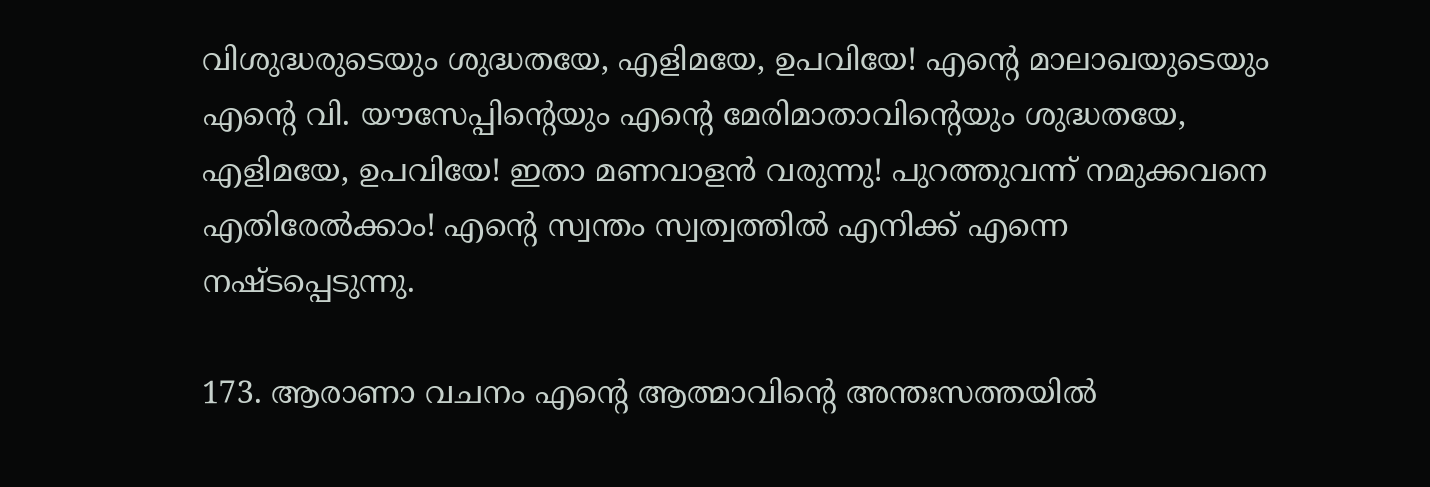വിശുദ്ധരുടെയും ശുദ്ധതയേ, എളിമയേ, ഉപവിയേ! എന്റെ മാലാഖയുടെയും എന്റെ വി. യൗസേപ്പിന്റെയും എന്റെ മേരിമാതാവിന്റെയും ശുദ്ധതയേ, എളിമയേ, ഉപവിയേ! ഇതാ മണവാളൻ വരുന്നു! പുറത്തുവന്ന് നമുക്കവനെ എതിരേൽക്കാം! എന്റെ സ്വന്തം സ്വത്വത്തിൽ എനിക്ക് എന്നെ നഷ്ടപ്പെടുന്നു.

173. ആരാണാ വചനം എന്റെ ആത്മാവിന്റെ അന്തഃസത്തയിൽ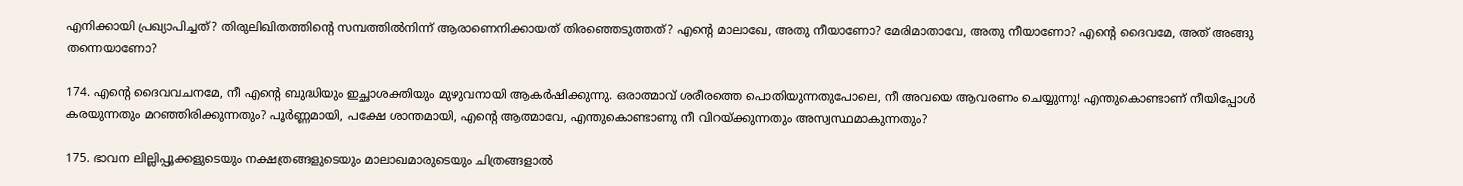എനിക്കായി പ്രഖ്യാപിച്ചത്? തിരുലിഖിതത്തിന്റെ സമ്പത്തിൽനിന്ന് ആരാണെനിക്കായത് തിരഞ്ഞെടുത്തത്? എന്റെ മാലാഖേ, അതു നീയാണോ? മേരിമാതാവേ, അതു നീയാണോ? എന്റെ ദൈവമേ, അത് അങ്ങു തന്നെയാണോ?

174. എന്റെ ദൈവവചനമേ, നീ എന്റെ ബുദ്ധിയും ഇച്ഛാശക്തിയും മുഴുവനായി ആകർഷിക്കുന്നു. ഒരാത്മാവ് ശരീരത്തെ പൊതിയുന്നതുപോലെ, നീ അവയെ ആവരണം ചെയ്യുന്നു! എന്തുകൊണ്ടാണ് നീയിപ്പോൾ കരയുന്നതും മറഞ്ഞിരിക്കുന്നതും? പൂർണ്ണമായി, പക്ഷേ ശാന്തമായി, എന്റെ ആത്മാവേ, എന്തുകൊണ്ടാണു നീ വിറയ്ക്കുന്നതും അസ്വസ്ഥമാകുന്നതും?

175. ഭാവന ലില്ലിപ്പൂക്കളുടെയും നക്ഷത്രങ്ങളുടെയും മാലാഖമാരുടെയും ചിത്രങ്ങളാൽ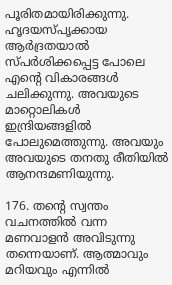പൂരിതമായിരിക്കുന്നു. ഹൃദയസ്പൃക്കായ ആർദ്രതയാൽ സ്പർശിക്കപ്പെട്ട പോലെ എന്റെ വികാരങ്ങൾ ചലിക്കുന്നു. അവയുടെ മാറ്റൊലികൾ ഇന്ദ്രിയങ്ങളിൽ പോലുമെത്തുന്നു. അവയും അവയുടെ തനതു രീതിയിൽ ആനന്ദമണിയുന്നു.

176. തന്റെ സ്വന്തം വചനത്തിൽ വന്ന മണവാളൻ അവിടുന്നു തന്നെയാണ്. ആത്മാവും മറിയവും എന്നിൽ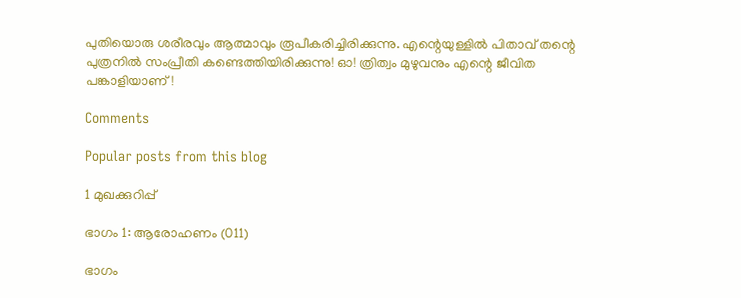പുതിയൊരു ശരീരവും ആത്മാവും രൂപീകരിച്ചിരിക്കുന്നു. എന്റെയുള്ളിൽ പിതാവ് തന്റെ പുത്രനിൽ സംപ്രീതി കണ്ടെത്തിയിരിക്കുന്നു! ഓ! ത്രിത്വം മുഴുവനും എന്റെ ജീവിത പങ്കാളിയാണ്!

Comments

Popular posts from this blog

1 മുഖക്കുറിപ്പ്

ഭാഗം 1: ആരോഹണം (011)

ഭാഗം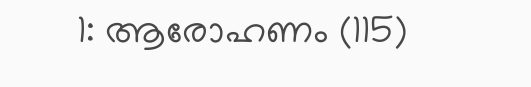1: ആരോഹണം (115)